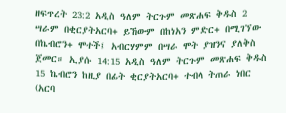ዘፍጥረት 23:2 አዲስ ዓለም ትርጉም መጽሐፍ ቅዱስ 2 ሣራም በቂርያትአርባ+ ይኸውም በከነአን ምድር+ በሚገኘው በኬብሮን+ ሞተች፤ አብርሃምም በሣራ ሞት ያዝንና ያለቅስ ጀመር። ኢያሱ 14:15 አዲስ ዓለም ትርጉም መጽሐፍ ቅዱስ 15 ኬብሮን ከዚያ በፊት ቂርያትአርባ+ ተብላ ትጠራ ነበር (አርባ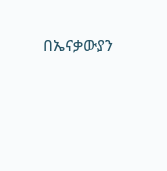በኤናቃውያን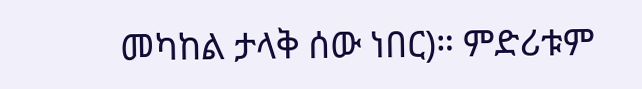መካከል ታላቅ ሰው ነበር)። ምድሪቱም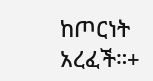ከጦርነት አረፈች።+